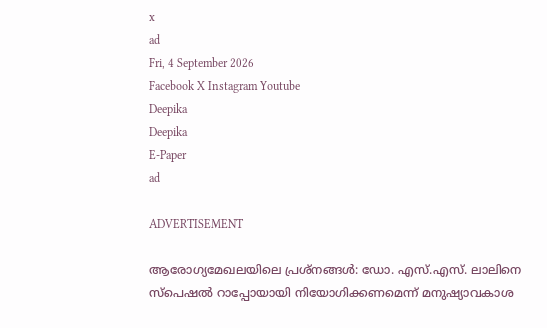x
ad
Fri, 4 September 2026
Facebook X Instagram Youtube
Deepika
Deepika
E-Paper
ad

ADVERTISEMENT

ആരോഗ്യമേഖലയിലെ പ്രശ്നങ്ങൾ: ഡോ. എസ്.എസ്. ലാലിനെ സ്പെഷൽ റാപ്പോയായി നിയോഗിക്കണമെന്ന് മനുഷ്യാവകാശ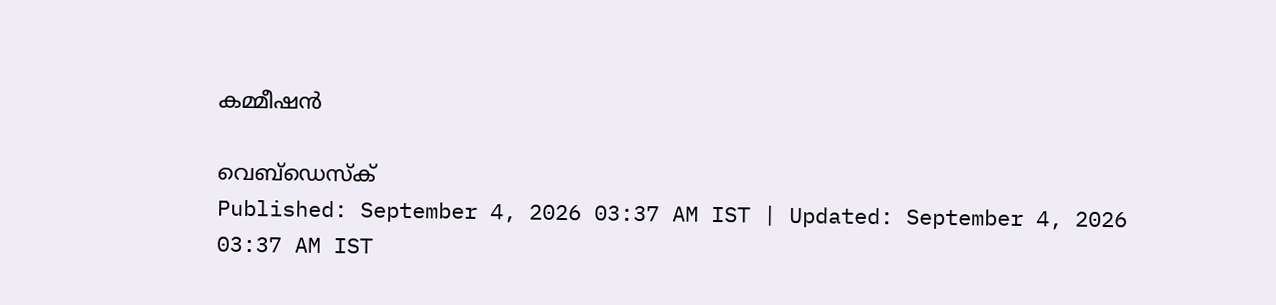കമ്മീഷൻ

വെബ്ഡെസ്ക്
Published: September 4, 2026 03:37 AM IST | Updated: September 4, 2026 03:37 AM IST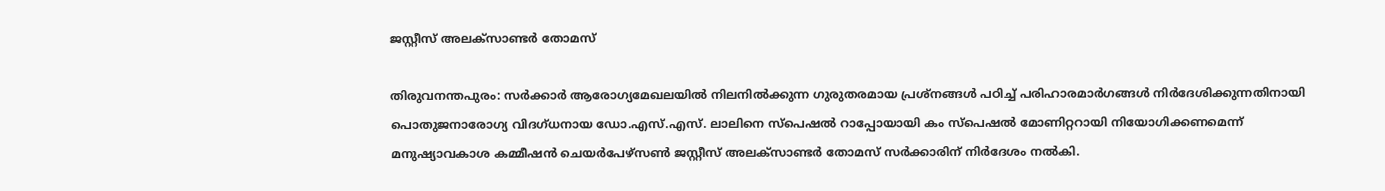ജസ്റ്റീസ് അലക്സാണ്ടർ തോമസ്

തിരുവനന്തപുരം: സർക്കാർ ആരോഗ്യമേഖലയിൽ നിലനിൽക്കുന്ന ഗുരുതരമായ പ്രശ്നങ്ങൾ പഠിച്ച് പരിഹാരമാർഗങ്ങൾ നിർദേശിക്കുന്നതിനായി പൊതുജനാരോഗ്യ വിദഗ്ധനായ ഡോ.എസ്.എസ്. ലാലിനെ സ്പെഷൽ റാപ്പോയായി കം സ്പെഷൽ മോണിറ്ററായി നിയോഗിക്കണമെന്ന് മനുഷ്യാവകാശ കമ്മീഷൻ ചെയർപേഴ്സൺ ജസ്റ്റീസ് അലക്സാണ്ടർ തോമസ് സർക്കാരിന് നിർദേശം നൽകി.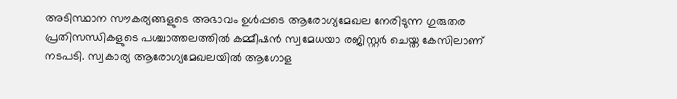അടിസ്ഥാന സൗകര്യങ്ങളുടെ അഭാവം ഉൾപ്പടെ ആരോഗ്യമേഖല നേരിടുന്ന ഗുരുതര പ്രതിസന്ധികളുടെ പശ്ചാത്തലത്തിൽ കമ്മീഷൻ സ്വമേധയാ രജിസ്റ്റർ ചെയ്ത കേസിലാണ് നടപടി. സ്വകാര്യ ആരോഗ്യമേഖലയിൽ ആഗോള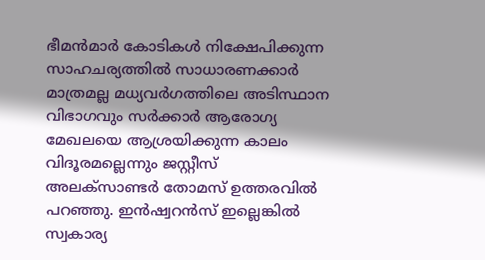ഭീമൻമാർ കോടികൾ നിക്ഷേപിക്കുന്ന സാഹചര്യത്തിൽ സാധാരണക്കാർ മാത്രമല്ല മധ്യവർഗത്തിലെ അടിസ്ഥാന വിഭാഗവും സർക്കാർ ആരോഗ്യ മേഖലയെ ആശ്രയിക്കുന്ന കാലം വിദൂരമല്ലെന്നും ജസ്റ്റീസ് അലക്സാണ്ടർ തോമസ് ഉത്തരവിൽ പറഞ്ഞു. ഇൻഷ്വറൻസ് ഇല്ലെങ്കിൽ സ്വകാര്യ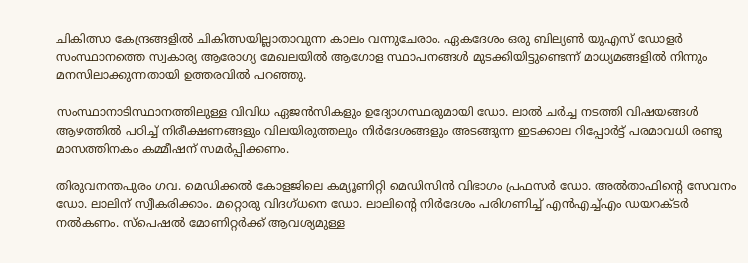ചികിത്സാ കേന്ദ്രങ്ങളിൽ ചികിത്സയില്ലാതാവുന്ന കാലം വന്നുചേരാം. ഏകദേശം ഒരു ബില്യൺ യുഎസ് ഡോളർ സംസ്ഥാനത്തെ സ്വകാര്യ ആരോഗ്യ മേഖലയിൽ ആഗോള സ്ഥാപനങ്ങൾ മുടക്കിയിട്ടുണ്ടെന്ന് മാധ്യമങ്ങളിൽ നിന്നും മനസിലാക്കുന്നതായി ഉത്തരവിൽ പറഞ്ഞു.

സംസ്ഥാനാടിസ്ഥാനത്തിലുള്ള വിവിധ ഏജൻസികളും ഉദ്യോഗസ്ഥരുമായി ഡോ. ലാൽ ചർച്ച നടത്തി വിഷയങ്ങൾ ആഴത്തിൽ പഠിച്ച് നിരീക്ഷണങ്ങളും വിലയിരുത്തലും നിർദേശങ്ങളും അടങ്ങുന്ന ഇടക്കാല റിപ്പോർട്ട് പരമാവധി രണ്ടു മാസത്തിനകം കമ്മീഷന് സമർപ്പിക്കണം.

തിരുവനന്തപുരം ഗവ. മെഡിക്കൽ കോളജിലെ കമ്യൂണിറ്റി മെഡിസിൻ വിഭാഗം പ്രഫസർ ഡോ. അൽതാഫിന്‍റെ സേവനം ഡോ. ലാലിന് സ്വീകരിക്കാം. മറ്റൊരു വിദഗ്ധനെ ഡോ. ലാലിന്‍റെ നിർദേശം പരിഗണിച്ച് എൻഎച്ച്എം ഡയറക്ടർ നൽകണം. സ്പെഷൽ മോണിറ്റർക്ക് ആവശ്യമുള്ള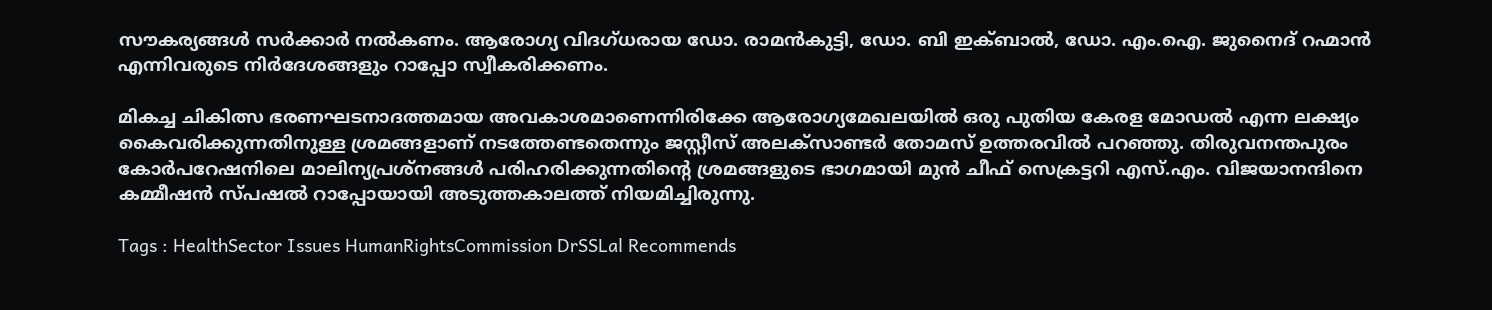സൗകര്യങ്ങൾ സർക്കാർ നൽകണം. ആരോഗ്യ വിദഗ്ധരായ ഡോ. രാമൻകുട്ടി, ഡോ. ബി ഇക്ബാൽ, ഡോ. എം.ഐ. ജുനൈദ് റഹ്മാൻ എന്നിവരുടെ നിർദേശങ്ങളും റാപ്പോ സ്വീകരിക്കണം.

മികച്ച ചികിത്സ ഭരണഘടനാദത്തമായ അവകാശമാണെന്നിരിക്കേ ആരോഗ്യമേഖലയിൽ ഒരു പുതിയ കേരള മോഡൽ എന്ന ലക്ഷ്യം കൈവരിക്കുന്നതിനുള്ള ശ്രമങ്ങളാണ് നടത്തേണ്ടതെന്നും ജസ്റ്റീസ് അലക്സാണ്ടർ തോമസ് ഉത്തരവിൽ പറഞ്ഞു. തിരുവനന്തപുരം കോർപറേഷനിലെ മാലിന്യപ്രശ്നങ്ങൾ പരിഹരിക്കുന്നതിന്‍റെ ശ്രമങ്ങളുടെ ഭാഗമായി മുൻ ചീഫ് സെക്രട്ടറി എസ്.എം. വിജയാനന്ദിനെ കമ്മീഷൻ സ്പഷൽ റാപ്പോയായി അടുത്തകാലത്ത് നിയമിച്ചിരുന്നു.

Tags : HealthSector Issues HumanRightsCommission DrSSLal Recommends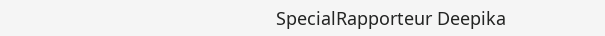SpecialRapporteur Deepika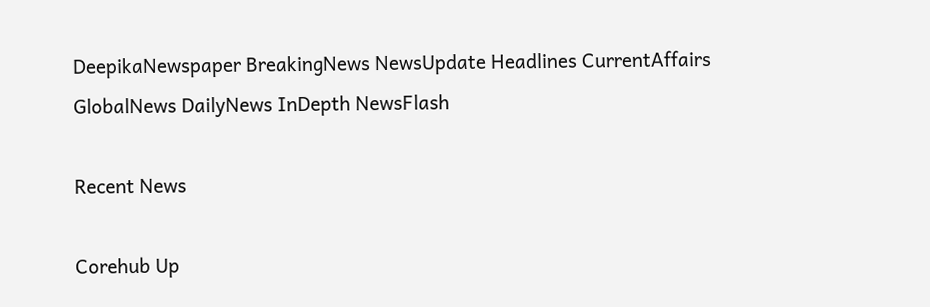DeepikaNewspaper BreakingNews NewsUpdate Headlines CurrentAffairs GlobalNews DailyNews InDepth NewsFlash

Recent News

Corehub Up